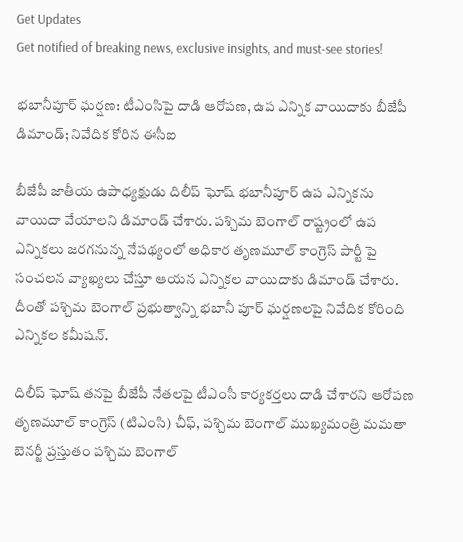Get Updates
Get notified of breaking news, exclusive insights, and must-see stories!

భబానీపూర్ ఘర్షణ: టీఎంసిపై దాడి ఆరోపణ, ఉప ఎన్నిక వాయిదాకు బీజేపీ డిమాండ్; నివేదిక కోరిన ఈసీఐ

బీజేపీ జాతీయ ఉపాధ్యక్షుడు దిలీప్ ఘోష్ భబానీపూర్ ఉప ఎన్నికను వాయిదా వేయాలని డిమాండ్ చేశారు. పశ్చిమ బెంగాల్ రాష్ట్రంలో ఉప ఎన్నికలు జరగనున్న నేపథ్యంలో అధికార తృణమూల్ కాంగ్రెస్ పార్టీ పై సంచలన వ్యాఖ్యలు చేస్తూ ఆయన ఎన్నికల వాయిదాకు డిమాండ్ చేశారు. దీంతో పశ్చిమ బెంగాల్ ప్రభుత్వాన్ని భబానీ పూర్ ఘర్షణలపై నివేదిక కోరింది ఎన్నికల కమీషన్.

దిలీప్ ఘోష్ తనపై బీజేపీ నేతలపై టీఎంసీ కార్యకర్తలు దాడి చేశారని ఆరోపణ
తృణమూల్ కాంగ్రెస్ (టిఎంసి) చీఫ్, పశ్చిమ బెంగాల్ ముఖ్యమంత్రి మమతా బెనర్జీ ప్రస్తుతం పశ్చిమ బెంగాల్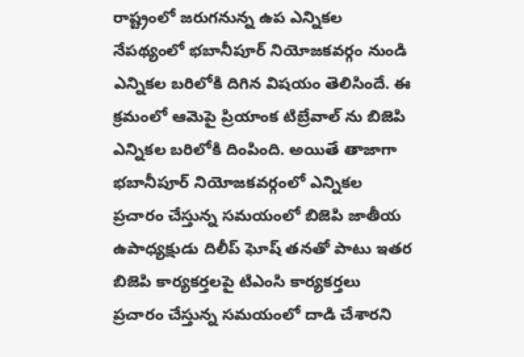రాష్ట్రంలో జరుగనున్న ఉప ఎన్నికల నేపథ్యంలో భబానీపూర్ నియోజకవర్గం నుండి ఎన్నికల బరిలోకి దిగిన విషయం తెలిసిందే. ఈ క్రమంలో ఆమెపై ప్రియాంక టిబ్రేవాల్‌ ను బిజెపి ఎన్నికల బరిలోకి దింపింది. అయితే తాజాగా భబానీపూర్ నియోజకవర్గంలో ఎన్నికల ప్రచారం చేస్తున్న సమయంలో బిజెపి జాతీయ ఉపాధ్యక్షుడు దిలీప్ ఘోష్ తనతో పాటు ఇతర బిజెపి కార్యకర్తలపై టిఎంసి కార్యకర్తలు ప్రచారం చేస్తున్న సమయంలో దాడి చేశారని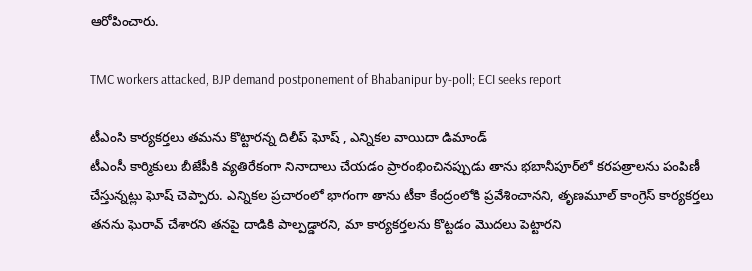ఆరోపించారు.

TMC workers attacked, BJP demand postponement of Bhabanipur by-poll; ECI seeks report

టీఎంసి కార్యకర్తలు తమను కొట్టారన్న దిలీప్ ఘోష్ , ఎన్నికల వాయిదా డిమాండ్
టీఎంసీ కార్మికులు బీజేపీకి వ్యతిరేకంగా నినాదాలు చేయడం ప్రారంభించినప్పుడు తాను భబానీపూర్‌లో కరపత్రాలను పంపిణీ చేస్తున్నట్లు ఘోష్ చెప్పారు. ఎన్నికల ప్రచారంలో భాగంగా తాను టీకా కేంద్రంలోకి ప్రవేశించానని, తృణమూల్ కాంగ్రెస్ కార్యకర్తలు తనను ఘెరావ్ చేశారని తనపై దాడికి పాల్పడ్డారని, మా కార్యకర్తలను కొట్టడం మొదలు పెట్టారని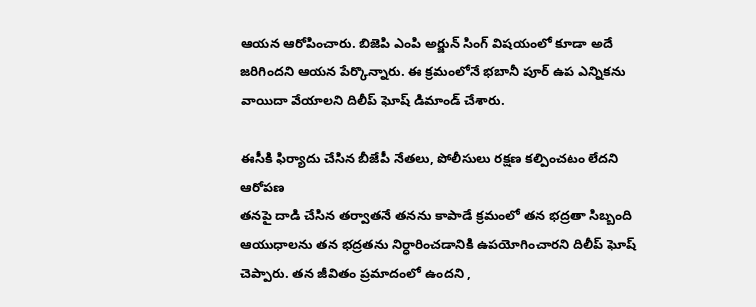ఆయన ఆరోపించారు. బిజెపి ఎంపి అర్జున్ సింగ్ విషయంలో కూడా అదే జరిగిందని ఆయన పేర్కొన్నారు. ఈ క్రమంలోనే భబానీ పూర్ ఉప ఎన్నికను వాయిదా వేయాలని దిలీప్ ఘోష్ డిమాండ్ చేశారు.

ఈసీకి ఫిర్యాదు చేసిన బీజేపీ నేతలు, పోలీసులు రక్షణ కల్పించటం లేదని ఆరోపణ
తనపై దాడి చేసిన తర్వాతనే తనను కాపాడే క్రమంలో తన భద్రతా సిబ్బంది ఆయుధాలను తన భద్రతను నిర్ధారించడానికి ఉపయోగించారని దిలీప్ ఘోష్ చెప్పారు. తన జీవితం ప్రమాదంలో ఉందని ,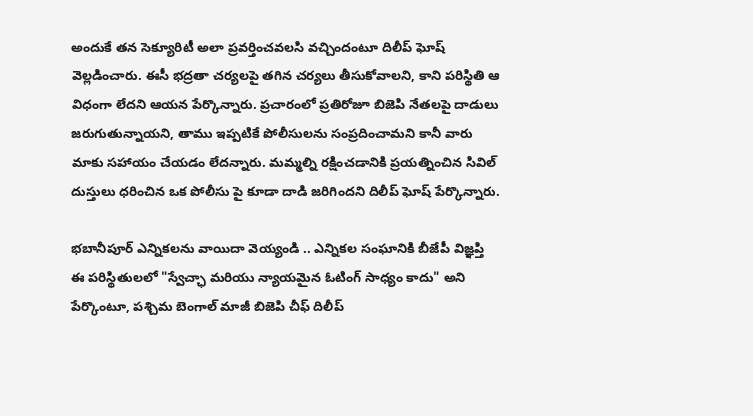అందుకే తన సెక్యూరిటీ అలా ప్రవర్తించవలసి వచ్చిందంటూ దిలీప్ ఘోష్ వెల్లడించారు. ఈసీ భద్రతా చర్యలపై తగిన చర్యలు తీసుకోవాలని, కాని పరిస్థితి ఆ విధంగా లేదని ఆయన పేర్కొన్నారు. ప్రచారంలో ప్రతిరోజూ బిజెపి నేతలపై దాడులు జరుగుతున్నాయని, తాము ఇప్పటికే పోలీసులను సంప్రదించామని కానీ వారు మాకు సహాయం చేయడం లేదన్నారు. మమ్మల్ని రక్షించడానికి ప్రయత్నించిన సివిల్ దుస్తులు ధరించిన ఒక పోలీసు పై కూడా దాడి జరిగిందని దిలీప్ ఘోష్ పేర్కొన్నారు.

భబానీపూర్ ఎన్నికలను వాయిదా వెయ్యండి .. ఎన్నికల సంఘానికి బీజేపీ విజ్ఞప్తి
ఈ పరిస్థితులలో "స్వేచ్ఛా మరియు న్యాయమైన ఓటింగ్ సాధ్యం కాదు" అని పేర్కొంటూ, పశ్చిమ బెంగాల్ మాజీ బిజెపి చీఫ్ దిలీప్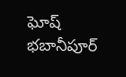ఘోష్ భబానీపూర్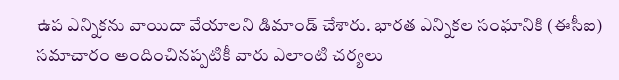ఉప ఎన్నికను వాయిదా వేయాలని డిమాండ్ చేశారు. భారత ఎన్నికల సంఘానికి (ఈసీఐ) సమాచారం అందించినప్పటికీ వారు ఎలాంటి చర్యలు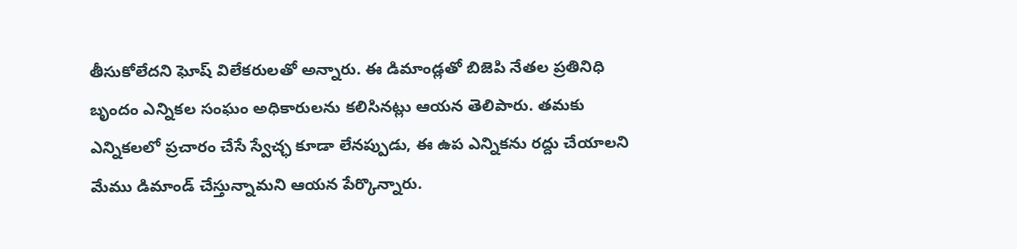తీసుకోలేదని ఘోష్ విలేకరులతో అన్నారు. ఈ డిమాండ్లతో బిజెపి నేతల ప్రతినిధి బృందం ఎన్నికల సంఘం అధికారులను కలిసినట్లు ఆయన తెలిపారు. తమకు ఎన్నికలలో ప్రచారం చేసే స్వేచ్ఛ కూడా లేనప్పుడు, ఈ ఉప ఎన్నికను రద్దు చేయాలని మేము డిమాండ్ చేస్తున్నామని ఆయన పేర్కొన్నారు.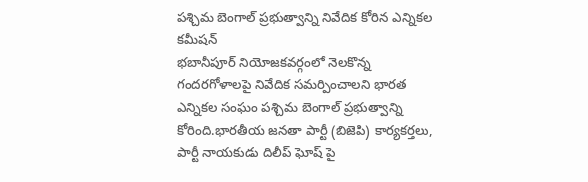పశ్చిమ బెంగాల్ ప్రభుత్వాన్ని నివేదిక కోరిన ఎన్నికల కమీషన్
భబానీపూర్ నియోజకవర్గంలో నెలకొన్న గందరగోళాలపై నివేదిక సమర్పించాలని భారత ఎన్నికల సంఘం పశ్చిమ బెంగాల్ ప్రభుత్వాన్ని కోరింది.భారతీయ జనతా పార్టీ (బిజెపి) కార్యకర్తలు, పార్టీ నాయకుడు దిలీప్ ఘోష్ పై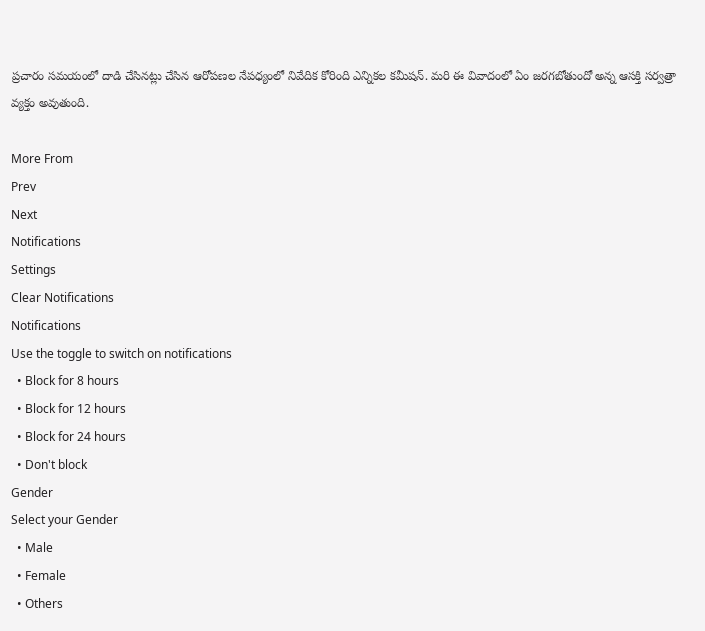ప్రచారం సమయంలో దాడి చేసినట్లు చేసిన ఆరోపణల నేపధ్యంలో నివేదిక కోరింది ఎన్నికల కమీషన్. మరి ఈ వివాదంలో ఏం జరగబోతుందో అన్న ఆసక్తి సర్వత్రా వ్యక్తం అవుతుంది.

More From
Prev
Next
Notifications
Settings
Clear Notifications
Notifications
Use the toggle to switch on notifications
  • Block for 8 hours
  • Block for 12 hours
  • Block for 24 hours
  • Don't block
Gender
Select your Gender
  • Male
  • Female
  • Others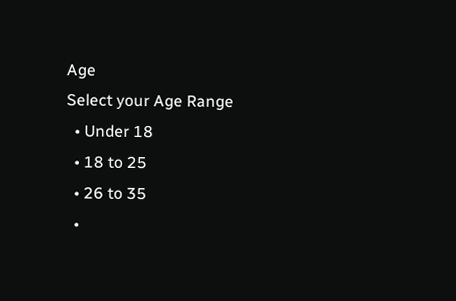Age
Select your Age Range
  • Under 18
  • 18 to 25
  • 26 to 35
  •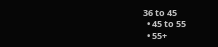36 to 45
  • 45 to 55
  • 55+